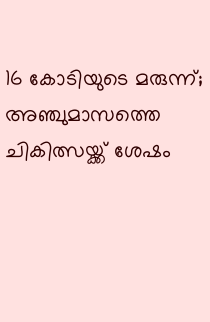16 കോടിയുടെ മരുന്ന്; അഞ്ചുമാസത്തെ ചികിത്സയ്ക്ക് ശേഷം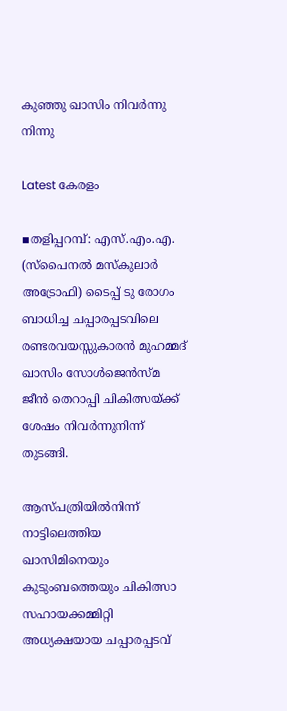കുഞ്ഞു ഖാസിം നിവർന്നു നിന്നു

Latest കേരളം

▪തളിപ്പറമ്പ്: എസ്.എം.എ. (സ്പൈനൽ മസ്കുലാർ അട്രോഫി) ടൈപ്പ് ടു രോഗം ബാധിച്ച ചപ്പാരപ്പടവിലെ രണ്ടരവയസ്സുകാരൻ മുഹമ്മദ് ഖാസിം സോൾജെൻസ്മ ജീൻ തെറാപ്പി ചികിത്സയ്ക്ക് ശേഷം നിവർന്നുനിന്ന് തുടങ്ങി.

ആസ്പത്രിയിൽനിന്ന് നാട്ടിലെത്തിയ ഖാസിമിനെയും കുടുംബത്തെയും ചികിത്സാ സഹായക്കമ്മിറ്റി അധ്യക്ഷയായ ചപ്പാരപ്പടവ്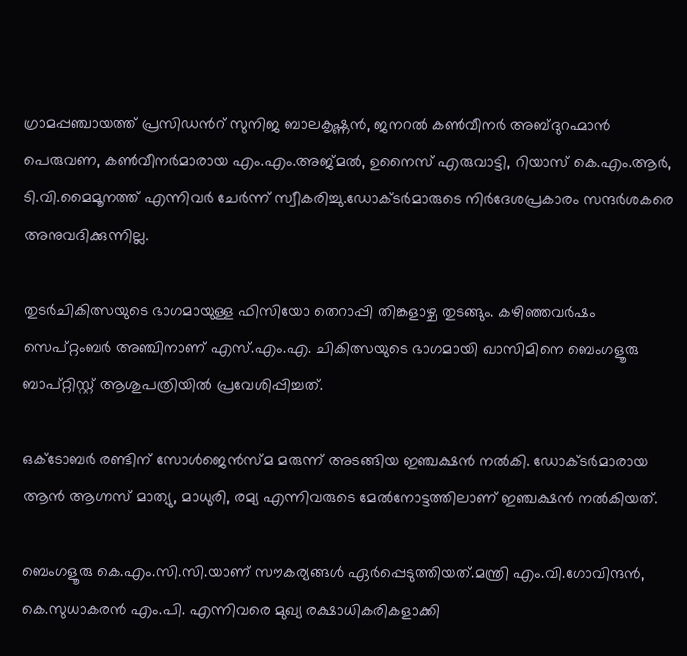ഗ്രാമപ്പഞ്ചായത്ത് പ്രസിഡൻറ് സുനിജ ബാലകൃഷ്ണൻ, ജനറൽ കൺവീനർ അബ്ദുറഹ്മാൻ പെരുവണ, കൺവീനർമാരായ എം.എം.അജ്മൽ, ഉനൈസ് എരുവാട്ടി, റിയാസ് കെ.എം.ആർ, ടി.വി.മൈമൂനത്ത് എന്നിവർ ചേർന്ന് സ്വീകരിച്ചു.ഡോക്ടർമാരുടെ നിർദേശപ്രകാരം സന്ദർശകരെ അനുവദിക്കുന്നില്ല.

തുടർചികിത്സയുടെ ഭാഗമായുള്ള ഫിസിയോ തെറാപ്പി തിങ്കളാഴ്ച തുടങ്ങും. കഴിഞ്ഞവർഷം സെപ്റ്റംബർ അഞ്ചിനാണ് എസ്.എം.എ. ചികിത്സയുടെ ഭാഗമായി ഖാസിമിനെ ബെംഗളൂരു ബാപ്റ്റിസ്റ്റ് ആശുപത്രിയിൽ പ്രവേശിപ്പിച്ചത്.

ഒക്ടോബർ രണ്ടിന് സോൾജെൻസ്മ മരുന്ന് അടങ്ങിയ ഇഞ്ചക്ഷൻ നൽകി. ഡോക്ടർമാരായ ആൻ ആഗ്നസ് മാത്യു, മാധുരി, രമ്യ എന്നിവരുടെ മേൽനോട്ടത്തിലാണ് ഇഞ്ചക്ഷൻ നൽകിയത്.

ബെംഗളൂരു കെ.എം.സി.സി.യാണ് സൗകര്യങ്ങൾ ഏർപ്പെടുത്തിയത്.മന്ത്രി എം.വി.ഗോവിന്ദൻ, കെ.സുധാകരൻ എം.പി. എന്നിവരെ മുഖ്യ രക്ഷാധികരികളാക്കി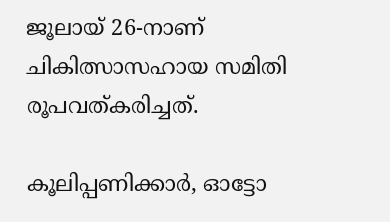ജൂലായ് 26-നാണ് ചികിത്സാസഹായ സമിതി രൂപവത്കരിച്ചത്.

കൂലിപ്പണിക്കാർ, ഓട്ടോ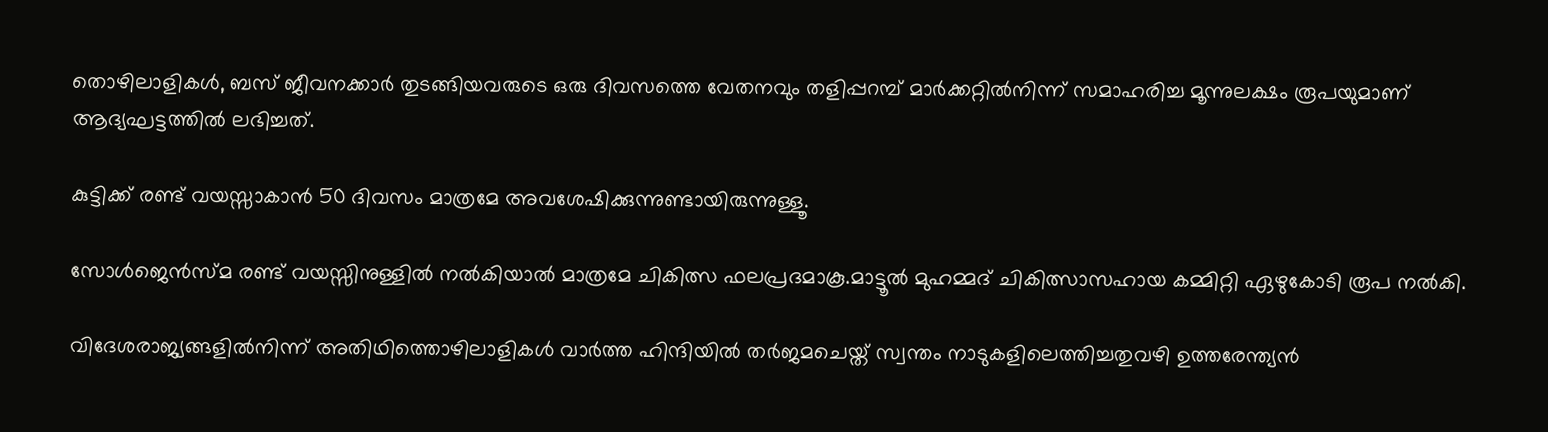തൊഴിലാളികൾ, ബസ് ജീവനക്കാർ തുടങ്ങിയവരുടെ ഒരു ദിവസത്തെ വേതനവും തളിപ്പറമ്പ് മാർക്കറ്റിൽനിന്ന് സമാഹരിച്ച മൂന്നുലക്ഷം രൂപയുമാണ് ആദ്യഘട്ടത്തിൽ ലഭിച്ചത്.

കുട്ടിക്ക് രണ്ട് വയസ്സാകാൻ 50 ദിവസം മാത്രമേ അവശേഷിക്കുന്നുണ്ടായിരുന്നുള്ളൂ.

സോൾജെൻസ്മ രണ്ട് വയസ്സിനുള്ളിൽ നൽകിയാൽ മാത്രമേ ചികിത്സ ഫലപ്രദമാകൂ.മാട്ടൂൽ മുഹമ്മദ് ചികിത്സാസഹായ കമ്മിറ്റി ഏഴുകോടി രൂപ നൽകി.

വിദേശരാജ്യങ്ങളിൽനിന്ന് അതിഥിത്തൊഴിലാളികൾ വാർത്ത ഹിന്ദിയിൽ തർജമചെയ്ത് സ്വന്തം നാടുകളിലെത്തിച്ചതുവഴി ഉത്തരേന്ത്യൻ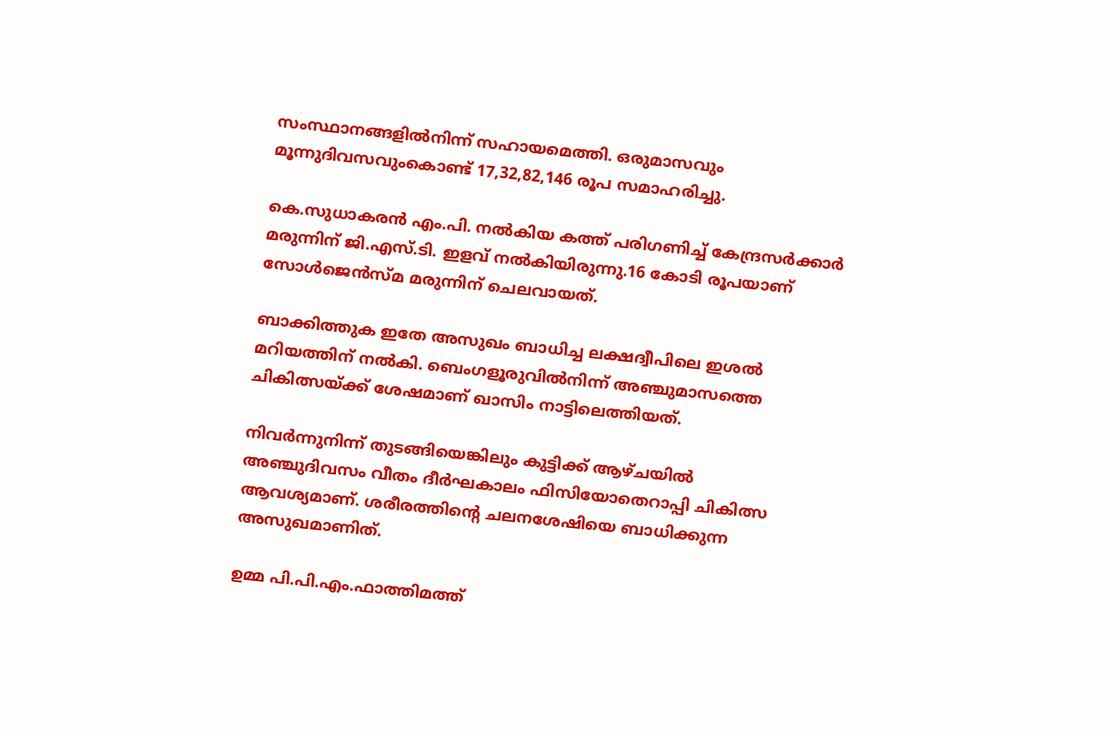സംസ്ഥാനങ്ങളിൽനിന്ന് സഹായമെത്തി. ഒരുമാസവും മൂന്നുദിവസവുംകൊണ്ട് 17,32,82,146 രൂപ സമാഹരിച്ചു.

കെ.സുധാകരൻ എം.പി. നൽകിയ കത്ത് പരിഗണിച്ച് കേന്ദ്രസർക്കാർ മരുന്നിന് ജി.എസ്.ടി. ഇളവ് നൽകിയിരുന്നു.16 കോടി രൂപയാണ് സോൾജെൻസ്മ മരുന്നിന് ചെലവായത്.

ബാക്കിത്തുക ഇതേ അസുഖം ബാധിച്ച ലക്ഷദ്വീപിലെ ഇശൽ മറിയത്തിന് നൽകി. ബെംഗളൂരുവിൽനിന്ന് അഞ്ചുമാസത്തെ ചികിത്സയ്ക്ക് ശേഷമാണ് ഖാസിം നാട്ടിലെത്തിയത്.

നിവർന്നുനിന്ന് തുടങ്ങിയെങ്കിലും കുട്ടിക്ക് ആഴ്ചയിൽ അഞ്ചുദിവസം വീതം ദീർഘകാലം ഫിസിയോതെറാപ്പി ചികിത്സ ആവശ്യമാണ്. ശരീരത്തിന്റെ ചലനശേഷിയെ ബാധിക്കുന്ന അസുഖമാണിത്.

ഉമ്മ പി.പി.എം.ഫാത്തിമത്ത്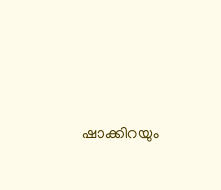ഷാക്കിറയും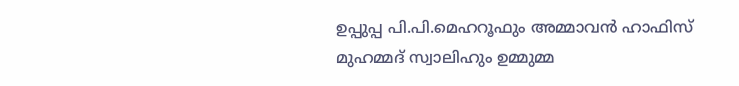ഉപ്പുപ്പ പി.പി.മെഹറൂഫും അമ്മാവൻ ഹാഫിസ് മുഹമ്മദ് സ്വാലിഹും ഉമ്മുമ്മ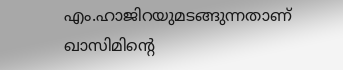എം.ഹാജിറയുമടങ്ങുന്നതാണ് ഖാസിമിന്റെ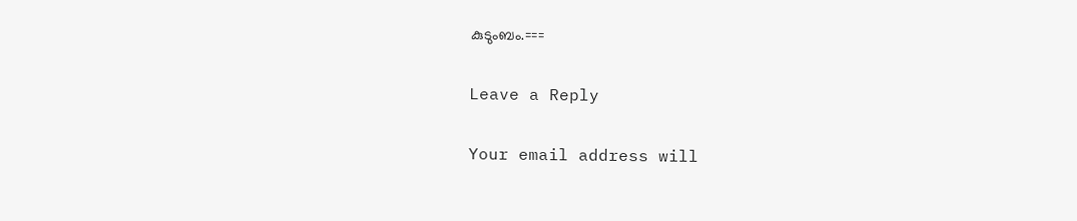കുടുംബം.===

Leave a Reply

Your email address will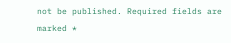not be published. Required fields are marked *